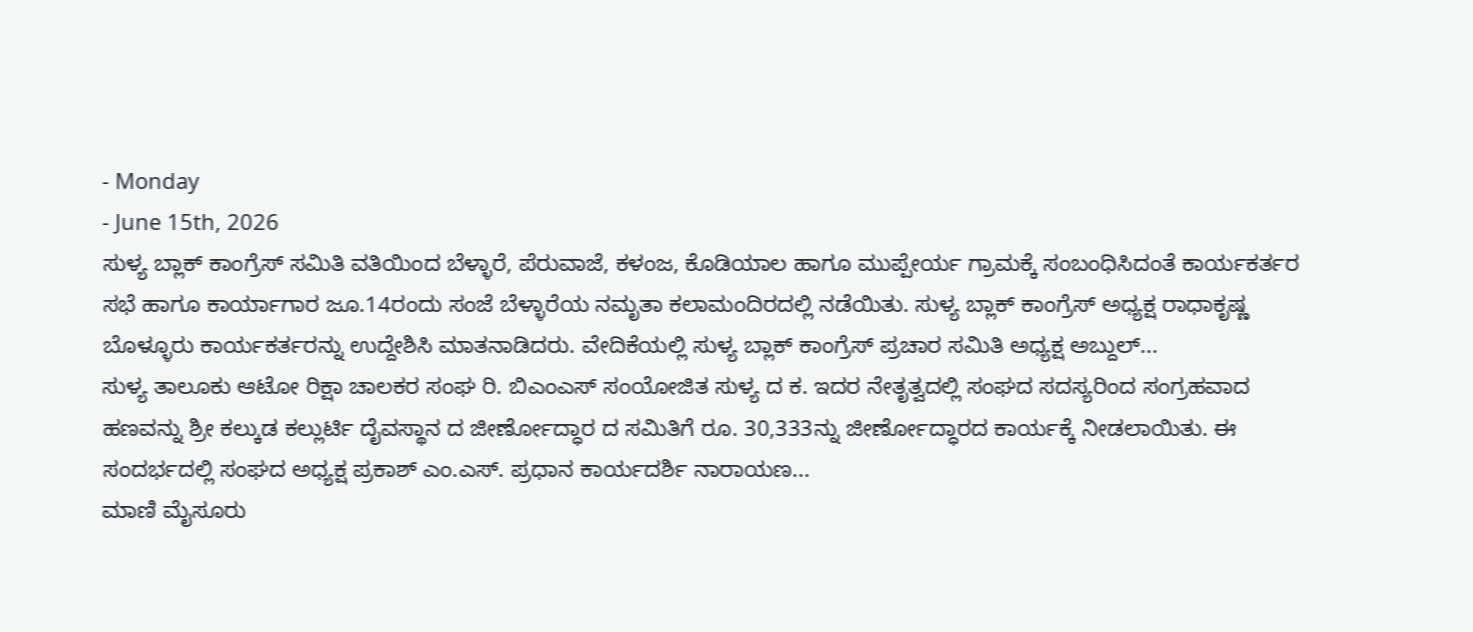- Monday
- June 15th, 2026
ಸುಳ್ಯ ಬ್ಲಾಕ್ ಕಾಂಗ್ರೆಸ್ ಸಮಿತಿ ವತಿಯಿಂದ ಬೆಳ್ಳಾರೆ, ಪೆರುವಾಜೆ, ಕಳಂಜ, ಕೊಡಿಯಾಲ ಹಾಗೂ ಮುಪ್ಪೇರ್ಯ ಗ್ರಾಮಕ್ಕೆ ಸಂಬಂಧಿಸಿದಂತೆ ಕಾರ್ಯಕರ್ತರ ಸಭೆ ಹಾಗೂ ಕಾರ್ಯಾಗಾರ ಜೂ.14ರಂದು ಸಂಜೆ ಬೆಳ್ಳಾರೆಯ ನಮೃತಾ ಕಲಾಮಂದಿರದಲ್ಲಿ ನಡೆಯಿತು. ಸುಳ್ಯ ಬ್ಲಾಕ್ ಕಾಂಗ್ರೆಸ್ ಅಧ್ಯಕ್ಷ ರಾಧಾಕೃಷ್ಣ ಬೊಳ್ಳೂರು ಕಾರ್ಯಕರ್ತರನ್ನು ಉದ್ದೇಶಿಸಿ ಮಾತನಾಡಿದರು. ವೇದಿಕೆಯಲ್ಲಿ ಸುಳ್ಯ ಬ್ಲಾಕ್ ಕಾಂಗ್ರೆಸ್ ಪ್ರಚಾರ ಸಮಿತಿ ಅಧ್ಯಕ್ಷ ಅಬ್ದುಲ್...
ಸುಳ್ಯ ತಾಲೂಕು ಆಟೋ ರಿಕ್ಷಾ ಚಾಲಕರ ಸಂಘ ರಿ. ಬಿಎಂಎಸ್ ಸಂಯೋಜಿತ ಸುಳ್ಯ ದ ಕ. ಇದರ ನೇತೃತ್ವದಲ್ಲಿ ಸಂಘದ ಸದಸ್ಯರಿಂದ ಸಂಗ್ರಹವಾದ ಹಣವನ್ನು ಶ್ರೀ ಕಲ್ಕುಡ ಕಲ್ಲುರ್ಟಿ ದೈವಸ್ಥಾನ ದ ಜೀರ್ಣೋದ್ಧಾರ ದ ಸಮಿತಿಗೆ ರೂ. 30,333ನ್ನು ಜೀರ್ಣೋದ್ಧಾರದ ಕಾರ್ಯಕ್ಕೆ ನೀಡಲಾಯಿತು. ಈ ಸಂದರ್ಭದಲ್ಲಿ ಸಂಘದ ಅಧ್ಯಕ್ಷ ಪ್ರಕಾಶ್ ಎಂ.ಎಸ್. ಪ್ರಧಾನ ಕಾರ್ಯದರ್ಶಿ ನಾರಾಯಣ...
ಮಾಣಿ ಮೈಸೂರು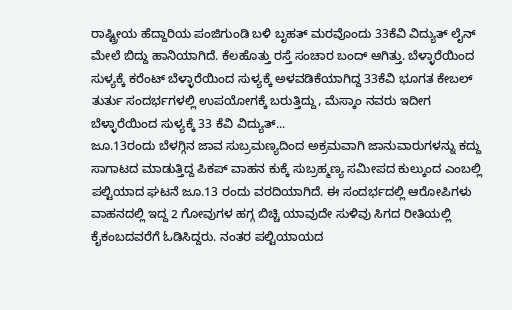ರಾಷ್ಟ್ರೀಯ ಹೆದ್ದಾರಿಯ ಪಂಜಿಗುಂಡಿ ಬಳಿ ಬೃಹತ್ ಮರವೊಂದು 33ಕೆವಿ ವಿದ್ಯುತ್ ಲೈನ್ ಮೇಲೆ ಬಿದ್ದು ಹಾನಿಯಾಗಿದೆ. ಕೆಲಹೊತ್ತು ರಸ್ತೆ ಸಂಚಾರ ಬಂದ್ ಆಗಿತ್ತು. ಬೆಳ್ಳಾರೆಯಿಂದ ಸುಳ್ಯಕ್ಕೆ ಕರೆಂಟ್ ಬೆಳ್ಳಾರೆಯಿಂದ ಸುಳ್ಯಕ್ಕೆ ಅಳವಡಿಕೆಯಾಗಿದ್ದ 33ಕೆವಿ ಭೂಗತ ಕೇಬಲ್ ತುರ್ತು ಸಂದರ್ಭಗಳಲ್ಲಿ ಉಪಯೋಗಕ್ಕೆ ಬರುತ್ತಿದ್ದು, ಮೆಸ್ಕಾಂ ನವರು ಇದೀಗ ಬೆಳ್ಳಾರೆಯಿಂದ ಸುಳ್ಯಕ್ಕೆ 33 ಕೆವಿ ವಿದ್ಯುತ್...
ಜೂ.13ರಂದು ಬೆಳಗ್ಗಿನ ಜಾವ ಸುಬ್ರಮಣ್ಯದಿಂದ ಅಕ್ರಮವಾಗಿ ಜಾನುವಾರುಗಳನ್ನು ಕದ್ದು ಸಾಗಾಟದ ಮಾಡುತ್ತಿದ್ದ ಪಿಕಪ್ ವಾಹನ ಕುಕ್ಕೆ ಸುಬ್ರಹ್ಮಣ್ಯ ಸಮೀಪದ ಕುಲ್ಕುಂದ ಎಂಬಲ್ಲಿ ಪಲ್ಟಿಯಾದ ಘಟನೆ ಜೂ.13 ರಂದು ವರದಿಯಾಗಿದೆ. ಈ ಸಂದರ್ಭದಲ್ಲಿ ಆರೋಪಿಗಳು ವಾಹನದಲ್ಲಿ ಇದ್ದ 2 ಗೋವುಗಳ ಹಗ್ಗ ಬಿಚ್ಚಿ ಯಾವುದೇ ಸುಳಿವು ಸಿಗದ ರೀತಿಯಲ್ಲಿ ಕೈಕಂಬದವರೆಗೆ ಓಡಿಸಿದ್ದರು. ನಂತರ ಪಲ್ಟಿಯಾಯದ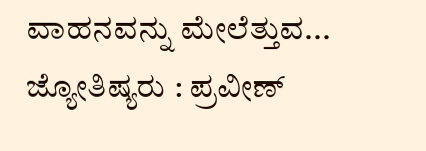ವಾಹನವನ್ನು ಮೇಲೆತ್ತುವ...
ಜ್ಯೋತಿಷ್ಯರು : ಪ್ರವೀಣ್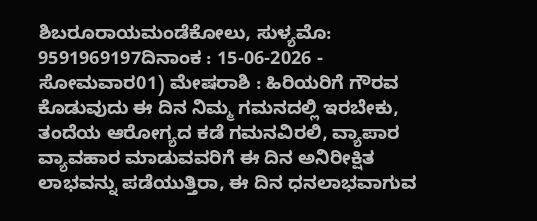ಶಿಬರೂರಾಯಮಂಡೆಕೋಲು, ಸುಳ್ಯಮೊ: 9591969197ದಿನಾಂಕ : 15-06-2026 - ಸೋಮವಾರ01) ಮೇಷರಾಶಿ : ಹಿರಿಯರಿಗೆ ಗೌರವ ಕೊಡುವುದು ಈ ದಿನ ನಿಮ್ಮ ಗಮನದಲ್ಲಿ ಇರಬೇಕು, ತಂದೆಯ ಆರೋಗ್ಯದ ಕಡೆ ಗಮನವಿರಲಿ, ವ್ಯಾಪಾರ ವ್ಯಾವಹಾರ ಮಾಡುವವರಿಗೆ ಈ ದಿನ ಅನಿರೀಕ್ಷಿತ ಲಾಭವನ್ನು ಪಡೆಯುತ್ತಿರಾ, ಈ ದಿನ ಧನಲಾಭವಾಗುವ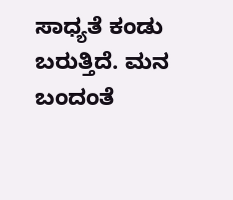ಸಾಧ್ಯತೆ ಕಂಡು ಬರುತ್ತಿದೆ. ಮನ ಬಂದಂತೆ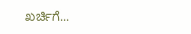ಖರ್ಚಿಗೆ...